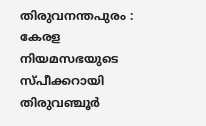തിരുവനന്തപുരം : കേരള നിയമസഭയുടെ സ്പീക്കറായി തിരുവഞ്ചൂർ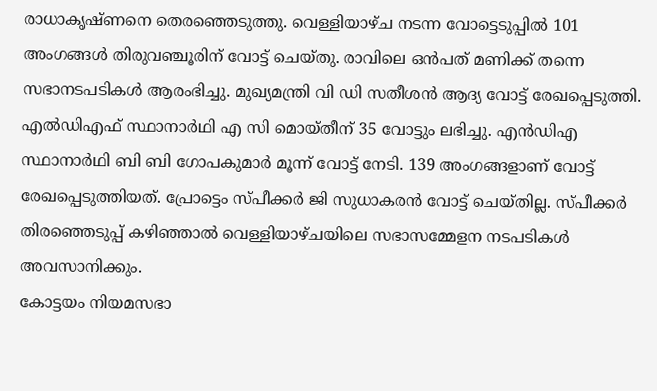രാധാകൃഷ്ണനെ തെരഞ്ഞെടുത്തു. വെള്ളിയാഴ്ച നടന്ന വോട്ടെടുപ്പിൽ 101 അംഗങ്ങൾ തിരുവഞ്ചൂരിന് വോട്ട് ചെയ്തു. രാവിലെ ഒൻപത് മണിക്ക് തന്നെ സഭാനടപടികൾ ആരംഭിച്ചു. മുഖ്യമന്ത്രി വി ഡി സതീശൻ ആദ്യ വോട്ട് രേഖപ്പെടുത്തി.
എൽഡിഎഫ് സ്ഥാനാർഥി എ സി മൊയ്തീന് 35 വോട്ടും ലഭിച്ചു. എൻഡിഎ സ്ഥാനാർഥി ബി ബി ഗോപകുമാർ മൂന്ന് വോട്ട് നേടി. 139 അംഗങ്ങളാണ് വോട്ട് രേഖപ്പെടുത്തിയത്. പ്രോട്ടെം സ്പീക്കർ ജി സുധാകരൻ വോട്ട് ചെയ്തില്ല. സ്പീക്കർ തിരഞ്ഞെടുപ്പ് കഴിഞ്ഞാൽ വെള്ളിയാഴ്ചയിലെ സഭാസമ്മേളന നടപടികൾ അവസാനിക്കും.
കോട്ടയം നിയമസഭാ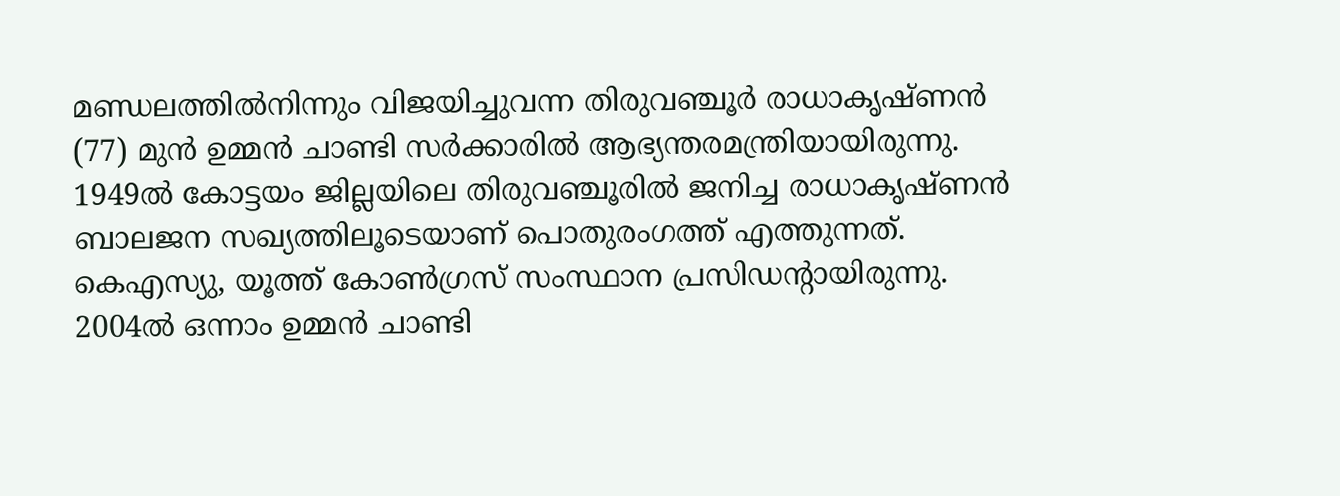മണ്ഡലത്തിൽനിന്നും വിജയിച്ചുവന്ന തിരുവഞ്ചൂർ രാധാകൃഷ്ണൻ (77) മുൻ ഉമ്മൻ ചാണ്ടി സർക്കാരിൽ ആഭ്യന്തരമന്ത്രിയായിരുന്നു. 1949ൽ കോട്ടയം ജില്ലയിലെ തിരുവഞ്ചൂരിൽ ജനിച്ച രാധാകൃഷ്ണൻ ബാലജന സഖ്യത്തിലൂടെയാണ് പൊതുരംഗത്ത് എത്തുന്നത്. കെഎസ്യു, യൂത്ത് കോൺഗ്രസ് സംസ്ഥാന പ്രസിഡന്റായിരുന്നു. 2004ൽ ഒന്നാം ഉമ്മൻ ചാണ്ടി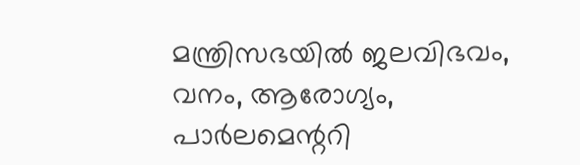മന്ത്രിസഭയിൽ ജലവിഭവം, വനം, ആരോഗ്യം, പാർലമെന്ററി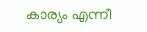കാര്യം എന്നീ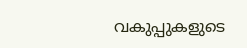വകുപ്പുകളുടെ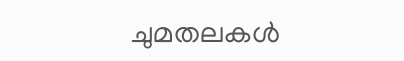ചുമതലകൾ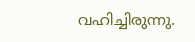വഹിച്ചിരുന്നു.